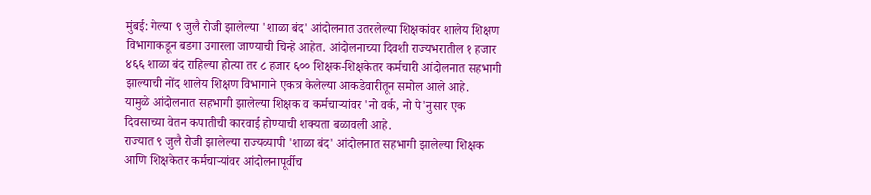मुंबई: गेल्या ९ जुलै रोजी झालेल्या 'शाळा बंद' आंदोलनात उतरलेल्या शिक्षकांवर शालेय शिक्षण विभागाकडून बडगा उगारला जाण्याची चिन्हे आहेत. आंदोलनाच्या दिवशी राज्यभरातील १ हजार ४६६ शाळा बंद राहिल्या होत्या तर ८ हजार ६०० शिक्षक-शिक्षकेतर कर्मचारी आंदोलनात सहभागी झाल्याची नोंद शालेय शिक्षण विभागाने एकत्र केलेल्या आकडेवारीतून समोल आले आहे.
यामुळे आंदोलनात सहभागी झालेल्या शिक्षक व कर्मचाऱ्यांवर 'नो वर्क, नो पे'नुसार एक दिवसाच्या वेतन कपातीची कारवाई होण्याची शक्यता बळावली आहे.
राज्यात ९ जुलै रोजी झालेल्या राज्यव्यापी 'शाळा बंद' आंदोलनात सहभागी झालेल्या शिक्षक आणि शिक्षकेतर कर्मचाऱ्यांवर आंदोलनापूर्वीच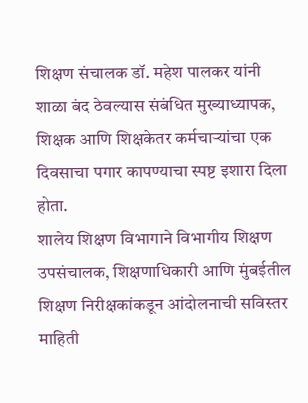शिक्षण संचालक डॉ. महेश पालकर यांनी शाळा बंद ठेवल्यास संबंधित मुख्याध्यापक, शिक्षक आणि शिक्षकेतर कर्मचाऱ्यांचा एक दिवसाचा पगार कापण्याचा स्पष्ट इशारा दिला होता.
शालेय शिक्षण विभागाने विभागीय शिक्षण उपसंचालक, शिक्षणाधिकारी आणि मुंबईतील शिक्षण निरीक्षकांकडून आंदोलनाची सविस्तर माहिती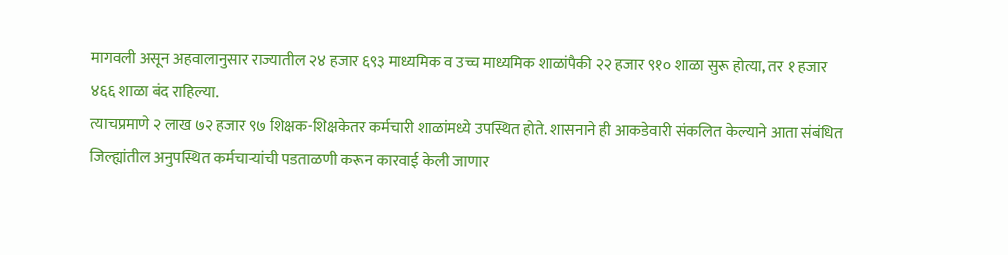मागवली असून अहवालानुसार राज्यातील २४ हजार ६९३ माध्यमिक व उच्च माध्यमिक शाळांपैकी २२ हजार ९१० शाळा सुरू होत्या, तर १ हजार ४६६ शाळा बंद राहिल्या.
त्याचप्रमाणे २ लाख ७२ हजार ९७ शिक्षक-शिक्षकेतर कर्मचारी शाळांमध्ये उपस्थित होते. शासनाने ही आकडेवारी संकलित केल्याने आता संबंधित जिल्ह्यांतील अनुपस्थित कर्मचाऱ्यांची पडताळणी करून कारवाई केली जाणार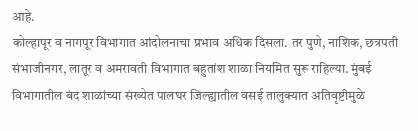आहे.
कोल्हापूर व नागपूर विभागात आंदोलनाचा प्रभाव अधिक दिसला. तर पुणे, नाशिक, छत्रपती संभाजीनगर, लातूर व अमरावती विभागात बहुतांश शाळा नियमित सुरू राहिल्या. मुंबई विभागातील बंद शाळांच्या संख्येत पालघर जिल्ह्यातील वसई तालुक्यात अतिवृष्टीमुळे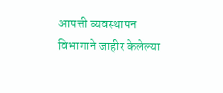आपत्ती व्यवस्थापन विभागाने जाहीर केलेल्या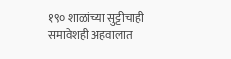१९० शाळांच्या सुट्टीचाही समावेशही अहवालात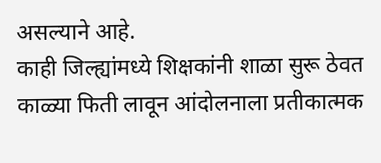असल्याने आहे.
काही जिल्ह्यांमध्ये शिक्षकांनी शाळा सुरू ठेवत काळ्या फिती लावून आंदोलनाला प्रतीकात्मक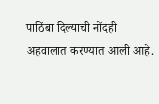पाठिंबा दिल्याची नोंदही अहवालात करण्यात आली आहे.